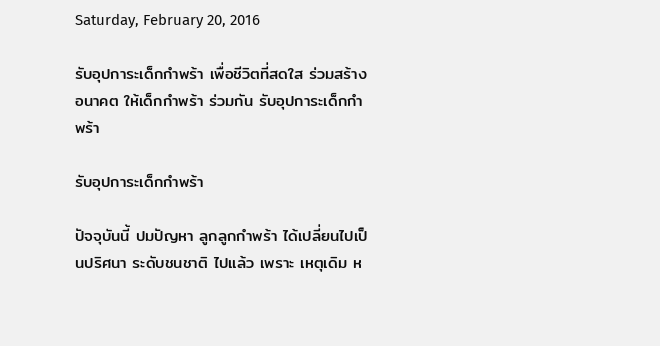Saturday, February 20, 2016

รับอุปการะเด็กกำพร้า เพื่อชีวิตที่สดใส ร่วมสร้างอนาคต ให้เด็กกำพร้า ร่วมกัน รับอุปการะเด็กกำพร้า

รับอุปการะเด็กกำพร้า

ปัจจุบันนี้ ปมปัญหา ลูกลูกกำพร้า ได้เปลี่ยนไปเป็นปริศนา ระดับชนชาติ ไปแล้ว เพราะ เหตุเดิม ห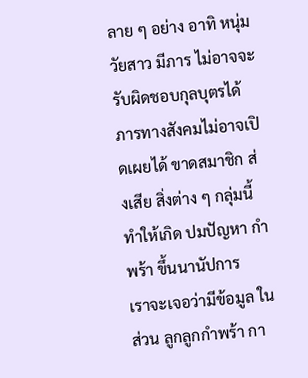ลาย ๆ อย่าง อาทิ หนุ่ม วัยสาว มีภาร ไม่อาจจะรับผิดชอบกุลบุตรได้ ภารทางสังคมไม่อาจเปิดเผยได้ ขาดสมาชิก ส่งเสีย สิ่งต่าง ๆ กลุ่มนี้ทำให้เกิด ปมปัญหา กำพร้า ขึ้นนานัปการ   เราจะเจอว่ามีข้อมูล ในส่วน ลูกลูกกำพร้า กา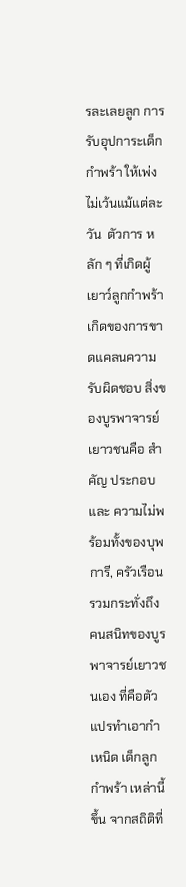รละเลยลูก การ รับอุปการะเด็กกำพร้า ให้เพ่ง ไม่เว้นแม้แต่ละวัน  ตัวการ หลัก ๆ ที่เกิดผู้เยาว์ลูกกำพร้า เกิดของการขาดแคลนความรับผิดชอบ สิ่งของบูรพาจารย์เยาวชนคือ สำคัญ ประกอบและ ความไม่พร้อมทั้งของบุพการี, ครัวเรือน รวมกระทั่งถึง คนสนิทของบูรพาจารย์เยาวชนเอง ที่คือตัวแปรทำเอากำเหนิด เด็กลูกกำพร้า เหล่านี้ขึ้น จากสถิติที่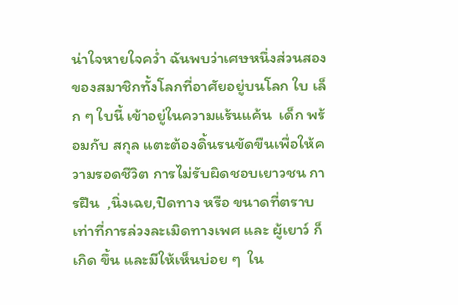น่าใจหายใจคว่ำ ฉันพบว่าเศษหนึ่งส่วนสองของสมาชิกทั้งโลกที่อาศัยอยู่บนโลก ใบ เล็ก ๆ ใบนี้ เข้าอยู่ในความแร้นแค้น  เด็ก พร้อมกับ สกุล แตะต้องดิ้นรนขัดขืนเพื่อให้ความรอดชีวิต การไม่รับผิดชอบเยาวชน การฝืน  ,นิ่งเฉย,ปิดทาง หรือ ขนาดที่ตราบเท่าที่การล่วงละเมิดทางเพศ และ ผู้เยาว์ ก็เกิด ขึ้น และมีให้เห็นบ่อย ๆ  ใน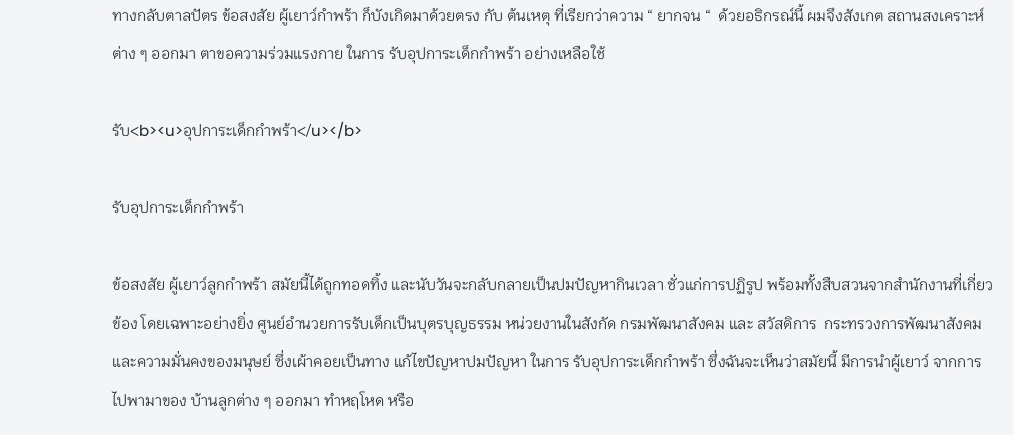ทางกลับตาลปัตร ข้อสงสัย ผู้เยาว์กำพร้า ก็บังเกิดมาด้วยตรง กับ ต้นเหตุ ที่เรียกว่าความ “ ยากจน “  ด้วยอธิกรณ์นี้ ผมจึงสังเกต สถานสงเคราะห์ต่าง ๆ ออกมา ตาขอความร่วมแรงกาย ในการ รับอุปการะเด็กกำพร้า อย่างเหลือใช้

รับ<b><u>อุปการะเด็กกำพร้า</u></b>

รับอุปการะเด็กกำพร้า

ข้อสงสัย ผู้เยาว์ลูกกำพร้า สมัยนี้ได้ถูกทอดทิ้ง และนับวันจะกลับกลายเป็นปมปัญหากินเวลา ชั่วแก่การปฏิรูป พร้อมทั้งสืบสวนจากสำนักงานที่เกี่ยวข้อง โดยเฉพาะอย่างยิ่ง ศูนย์อำนวยการรับเด็กเป็นบุตรบุญธรรม หน่วยงานในสังกัด กรมพัฒนาสังคม และ สวัสดิการ  กระทรวงการพัฒนาสังคม และความมั่นคงของมนุษย์ ซึ่งเผ้าคอยเป็นทาง แก้ไขปัญหาปมปัญหา ในการ รับอุปการะเด็กกำพร้า ซึ่งฉันจะเห็นว่าสมัยนี้ มีการนำผู้เยาว์ จากการ ไปพามาของ บ้านลูกต่าง ๆ ออกมา ทำหฤโหด หรือ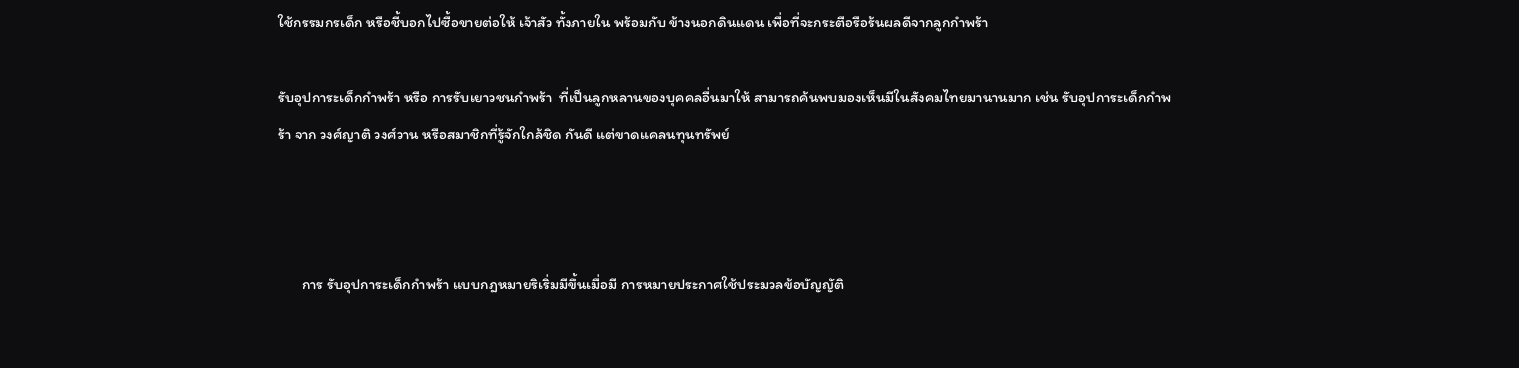ใช้กรรมกรเด็ก หรือชี้บอกไปซื้อขายต่อให้ เจ้าสัว ทั้งภายใน พร้อมกับ ข้างนอกดินแดน เพื่อที่จะกระตือรือร้นผลดีจากลูกกำพร้า

รับอุปการะเด็กกำพร้า หรือ การรับเยาวชนกำพร้า  ที่เป็นลูกหลานของบุคคลอื่นมาให้ สามารถค้นพบมองเห็นมีในสังคมไทยมานานมาก เช่น รับอุปการะเด็กกำพร้า จาก วงศ์ญาติ วงศ์วาน หรือสมาชิกที่รู้จักใกล้ชิด กันดี แต่ขาดแคลนทุนทรัพย์



       การ รับอุปการะเด็กกำพร้า แบบกฎหมายริเริ่มมีขึ้นเมื่อมี การหมายประกาศใช้ประมวลข้อบัญญัติ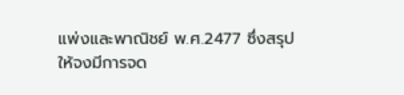แพ่งและพาณิชย์ พ.ศ.2477 ซึ่งสรุปให้จงมีการจด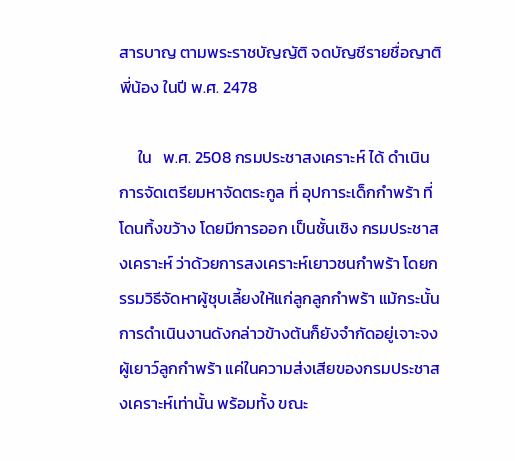สารบาญ ตามพระราชบัญญัติ จดบัญชีรายชื่อญาติพี่น้อง ในปี พ.ศ. 2478

     ใน   พ.ศ. 2508 กรมประชาสงเคราะห์ ได้ ดำเนินการจัดเตรียมหาจัดตระกูล ที่ อุปการะเด็กกำพร้า ที่ โดนทิ้งขว้าง โดยมีการออก เป็นชั้นเชิง กรมประชาสงเคราะห์ ว่าด้วยการสงเคราะห์เยาวชนกำพร้า โดยกรรมวิธีจัดหาผู้ชุบเลี้ยงให้แก่ลูกลูกกำพร้า แม้กระนั้นการดำเนินงานดังกล่าวข้างต้นก็ยังจำกัดอยู่เจาะจงผู้เยาว์ลูกกำพร้า แค่ในความส่งเสียของกรมประชาสงเคราะห์เท่านั้น พร้อมทั้ง ขณะ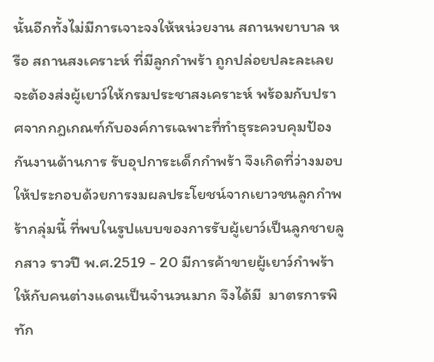นั้นอีกทั้งไม่มีการเจาะจงให้หน่วยงาน สถานพยาบาล หรือ สถานสงเคราะห์ ที่มีลูกกำพร้า ถูกปล่อยปละละเลยจะต้องส่งผู้เยาว์ให้กรมประชาสงเคราะห์ พร้อมกับปราศจากกฎเกณฑ์กับองค์การเฉพาะที่ทำธุระควบคุมป้องกันงานด้านการ รับอุปการะเด็กกำพร้า จึงเกิดที่ว่างมอบให้ประกอบด้วยการงมผลประโยชน์จากเยาวชนลูกกำพร้ากลุ่มนี้ ที่พบในรูปแบบของการรับผู้เยาว์เป็นลูกชายลูกสาว ราวปี พ.ศ.2519 - 20 มีการค้าขายผู้เยาว์กำพร้าให้กับคนต่างแดนเป็นจำนวนมาก จึงได้มี  มาตรการพิทัก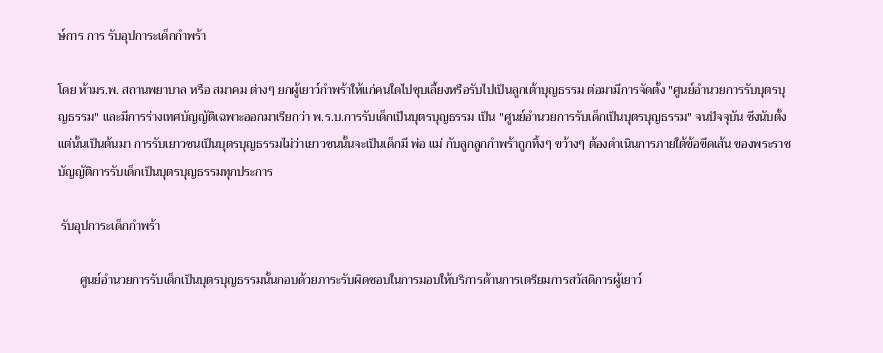ษ์การ การ รับอุปการะเด็กกำพร้า

โดย ห้ามร.พ. สถานพยาบาล หรือ สมาคม ต่างๆ ยกผู้เยาว์กำพร้าให้แก่คนใดไปชุบเลี้ยงหรือรับไปเป็นลูกเต้าบุญธรรม ต่อมามีการจัดตั้ง "ศูนย์อำนวยการรับบุตรบุญธรรม" และมีการร่างเทศบัญญัติเฉพาะออกมาเรียกว่า พ.ร.บ.การรับเด็กเป็นบุตรบุญธรรม เป็น "ศูนย์อำนวยการรับเด็กเป็นบุตรบุญธรรม" จนปัจจุบัน ซึงนับตั้งแต่นั้นเป็นต้นมา การรับเยาวชนเป็นบุตรบุญธรรมไม่ว่าเยาวชนนั้นจะเป็นเด็กมี พ่อ แม่ กับลูกลูกกำพร้าถูกทิ้งๆ ขว้างๆ ต้องดำเนินการภายใต้ข้อขีดเส้น ของพระราชบัญญัติการรับเด็กเป็นบุตรบุญธรรมทุกประการ

 รับอุปการะเด็กกำพร้า

       ศูนย์อำนวยการรับเด็กเป็นบุตรบุญธรรมนั้นกอบด้วยภาระรับผิดชอบในการมอบให้บริการด้านการเตรียมการสวัสดิการผู้เยาว์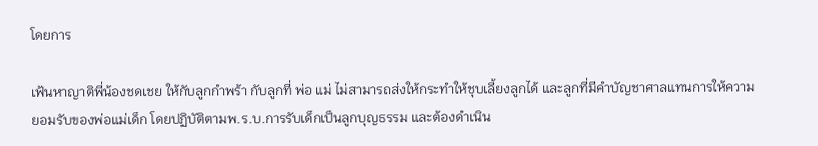โดยการ

เฟ้นหาญาติพี่น้องชดเชย ให้กับลูกกำพร้า กับลูกที่ พ่อ แม่ ไม่สามารถส่งให้กระทำให้ชุบเลี้ยงลูกได้ และลูกที่มีคำบัญชาศาลแทนการให้ความยอมรับของพ่อแม่เด็ก โดยปฏิบัติตามพ.ร.บ.การรับเด็กเป็นลูกบุญธรรม และต้องดำเนิน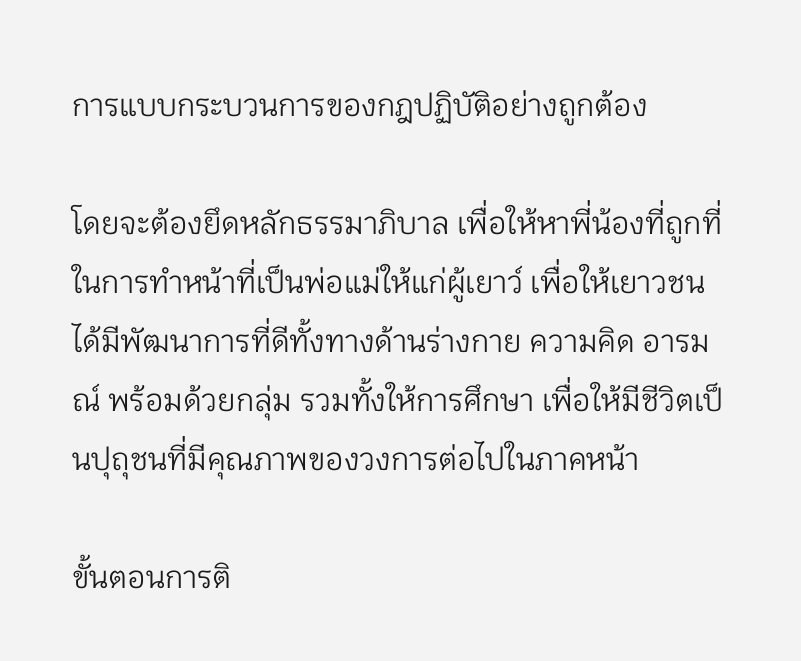การแบบกระบวนการของกฎปฏิบัติอย่างถูกต้อง

โดยจะต้องยึดหลักธรรมาภิบาล เพื่อให้หาพี่น้องที่ถูกที่ในการทำหน้าที่เป็นพ่อแม่ให้แก่ผู้เยาว์ เพื่อให้เยาวชนได้มีพัฒนาการที่ดีทั้งทางด้านร่างกาย ความคิด อารมณ์ พร้อมด้วยกลุ่ม รวมทั้งให้การศึกษา เพื่อให้มีชีวิตเป็นปุถุชนที่มีคุณภาพของวงการต่อไปในภาคหน้า

ขั้นตอนการติ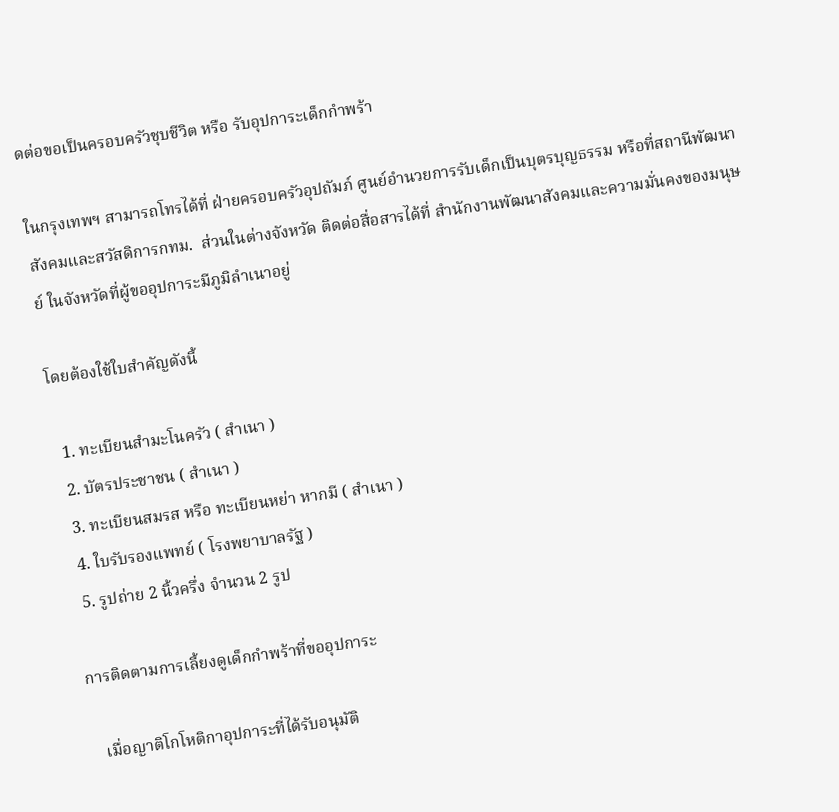ดต่อขอเป็นครอบครัวชุบชีวิต หรือ รับอุปการะเด็กกำพร้า

ในกรุงเทพฯ สามารถโทรได้ที่ ฝ่ายครอบครัวอุปถัมภ์ ศูนย์อำนวยการรับเด็กเป็นบุตรบุญธรรม หรือที่สถานีพัฒนาสังคมและสวัสดิการกทม.  ส่วนในต่างจังหวัด ติดต่อสื่อสารได้ที่ สำนักงานพัฒนาสังคมและความมั่นคงของมนุษย์ ในจังหวัดที่ผู้ขออุปการะมีภูมิลำเนาอยู่

โดยต้องใช้ใบสำคัญดังนี้

  1. ทะเบียนสำมะโนครัว ( สำเนา )
  2. บัตรประชาชน ( สำเนา )
  3. ทะเบียนสมรส หรือ ทะเบียนหย่า หากมี ( สำเนา )
  4. ใบรับรองแพทย์ ( โรงพยาบาลรัฐ )
  5. รูปถ่าย 2 นิ้วครึ่ง จำนวน 2 รูป

การติดตามการเลี้ยงดูเด็กกำพร้าที่ขออุปการะ

   เมื่อญาติโกโหติกาอุปการะที่ได้รับอนุมัติ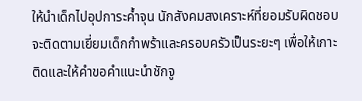ให้นำเด็กไปอุปการะค้ำจุน นักสังคมสงเคราะห์ที่ยอมรับผิดชอบจะติดตามเยี่ยมเด็กกำพร้าและครอบครัวเป็นระยะๆ เพื่อให้เกาะติดและให้คำขอคำแนะนำชักจู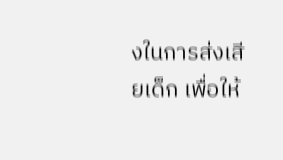งในการส่งเสียเด็ก เพื่อให้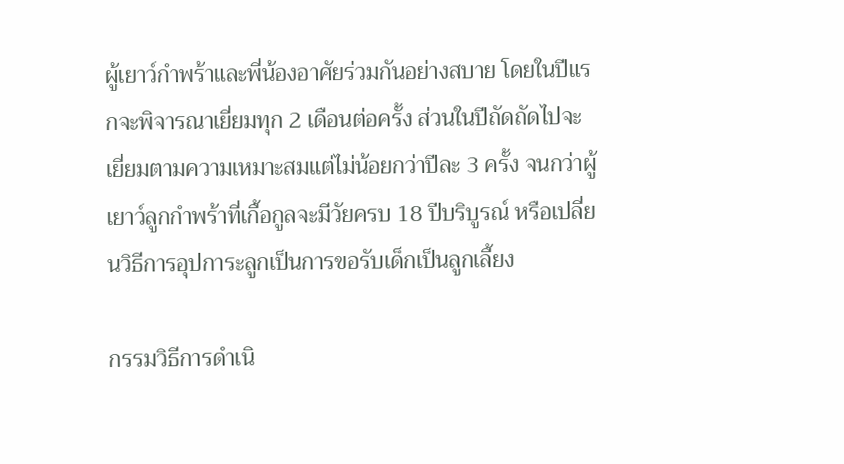ผู้เยาว์กำพร้าและพี่น้องอาศัยร่วมกันอย่างสบาย โดยในปีแรกจะพิจารณาเยี่ยมทุก 2 เดือนต่อครั้ง ส่วนในปีถัดถัดไปจะเยี่ยมตามความเหมาะสมแต่ไม่น้อยกว่าปีละ 3 ครั้ง จนกว่าผู้เยาว์ลูกกำพร้าที่เกื้อกูลจะมีวัยครบ 18 ปีบริบูรณ์ หรือเปลี่ยนวิธีการอุปการะลูกเป็นการขอรับเด็กเป็นลูกเลี้ยง

กรรมวิธีการดำเนิ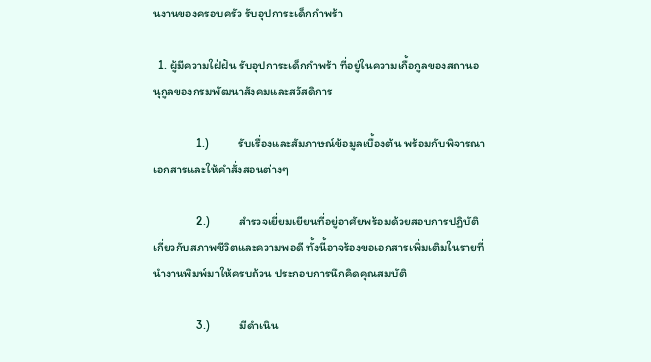นงานของครอบครัว รับอุปการะเด็กกำพร้า

  1. ผู้มีความใฝ่ฝัน รับอุปการะเด็กกำพร้า ที่อยู่ในความเกื้อกูลของสถานอนุกูลของกรมพัฒนาสังคมและสวัสดิการ

                1.)           รับเรื่องและสัมภาษณ์ข้อมูลเบื้องต้น พร้อมกับพิจารณาเอกสารและให้คำสั่งสอนต่างๆ

                2.)           สำรวจเยี่ยมเยียนที่อยู่อาศัยพร้อมด้วยสอบการปฏิบัติเกี่ยวกับสภาพชีวิตและความพอดี ทั้งนี้อาจร้องขอเอกสารเพิ่มเติมในรายที่นำงานพิมพ์มาให้ครบถ้วน ประกอบการนึกคิดคุณสมบัติ

                3.)           มีดำเนิน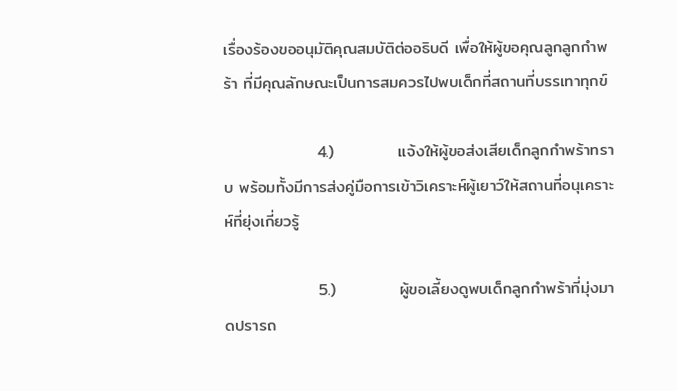เรื่องร้องขออนุมัติคุณสมบัติต่ออธิบดี เพื่อให้ผู้ขอคุณลูกลูกกำพร้า ที่มีคุณลักษณะเป็นการสมควรไปพบเด็กที่สถานที่บรรเทาทุกข์

                4.)           แจ้งให้ผู้ขอส่งเสียเด็กลูกกำพร้าทราบ พร้อมทั้งมีการส่งคู่มือการเข้าวิเคราะห์ผู้เยาว์ให้สถานที่อนุเคราะห์ที่ยุ่งเกี่ยวรู้

                5.)           ผู้ขอเลี้ยงดูพบเด็กลูกกำพร้าที่มุ่งมาดปรารถ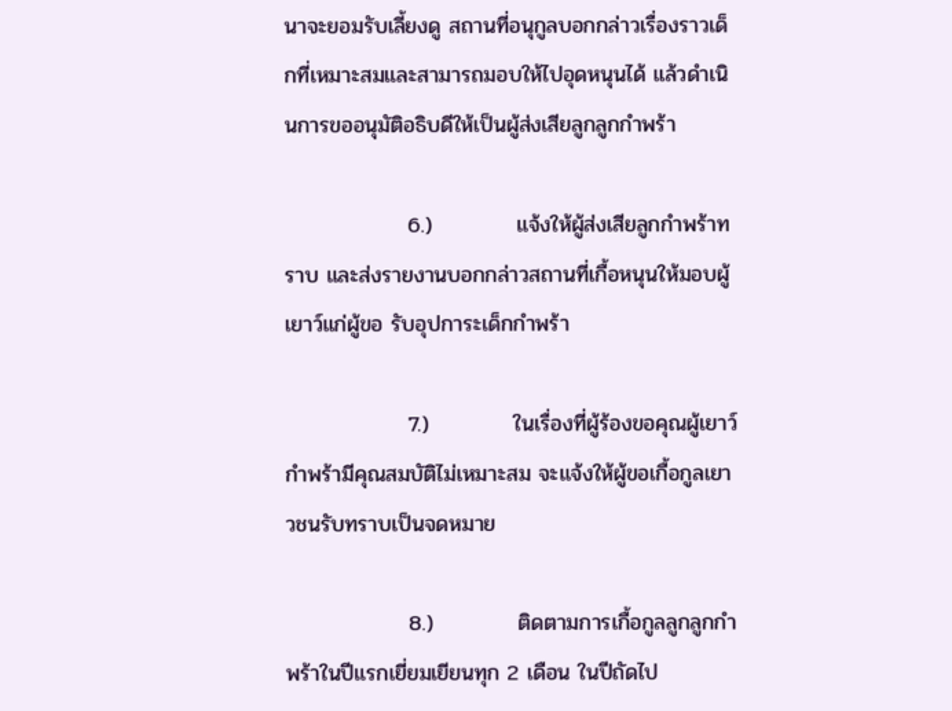นาจะยอมรับเลี้ยงดู สถานที่อนุกูลบอกกล่าวเรื่องราวเด็กที่เหมาะสมและสามารถมอบให้ไปอุดหนุนได้ แล้วดำเนินการขออนุมัติอธิบดีให้เป็นผู้ส่งเสียลูกลูกกำพร้า

                6.)           แจ้งให้ผู้ส่งเสียลูกกำพร้าทราบ และส่งรายงานบอกกล่าวสถานที่เกื้อหนุนให้มอบผู้เยาว์แก่ผู้ขอ รับอุปการะเด็กกำพร้า

                7.)           ในเรื่องที่ผู้ร้องขอคุณผู้เยาว์กำพร้ามีคุณสมบัติไม่เหมาะสม จะแจ้งให้ผู้ขอเกื้อกูลเยาวชนรับทราบเป็นจดหมาย

                8.)           ติดตามการเกื้อกูลลูกลูกกำพร้าในปีแรกเยี่ยมเยียนทุก 2 เดือน ในปีถัดไป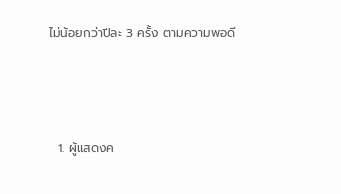ไม่น้อยกว่าปีละ 3 ครั้ง ตามความพอดี



  1. ผู้แสดงค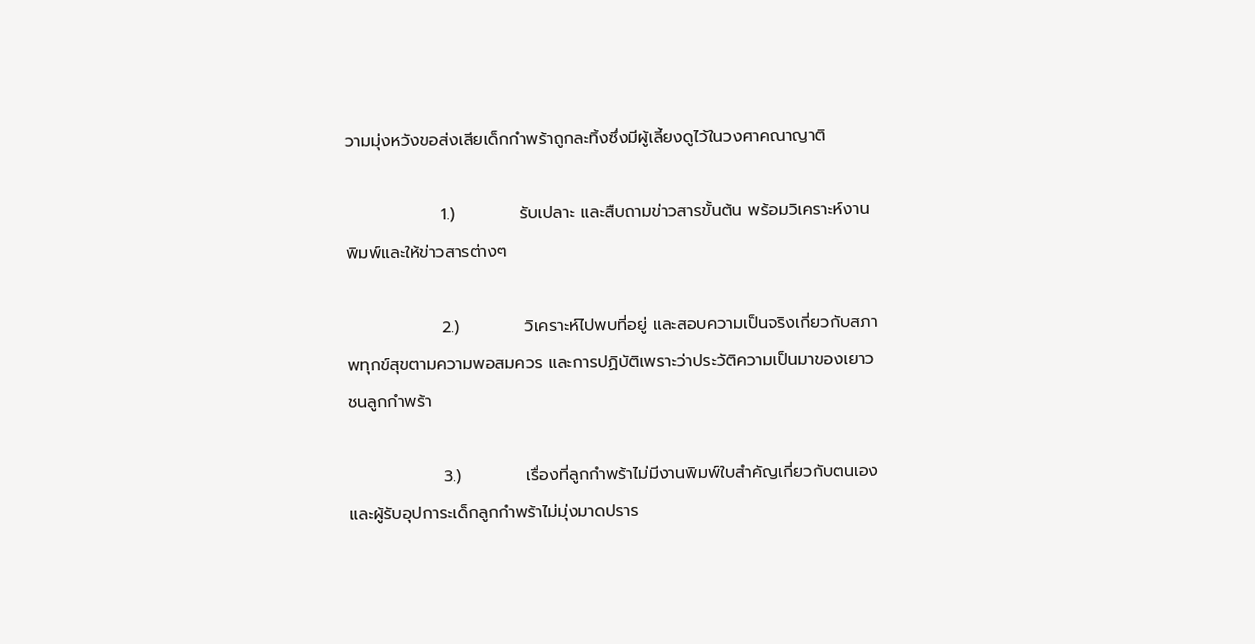วามมุ่งหวังขอส่งเสียเด็กกำพร้าถูกละทิ้งซึ่งมีผู้เลี้ยงดูไว้ในวงศาคณาญาติ

                1.)           รับเปลาะ และสืบถามข่าวสารขั้นต้น พร้อมวิเคราะห์งานพิมพ์และให้ข่าวสารต่างๆ

                2.)           วิเคราะห์ไปพบที่อยู่ และสอบความเป็นจริงเกี่ยวกับสภาพทุกข์สุขตามความพอสมควร และการปฏิบัติเพราะว่าประวัติความเป็นมาของเยาวชนลูกกำพร้า

                3.)           เรื่องที่ลูกกำพร้าไม่มีงานพิมพ์ใบสำคัญเกี่ยวกับตนเอง และผู้รับอุปการะเด็กลูกกำพร้าไม่มุ่งมาดปราร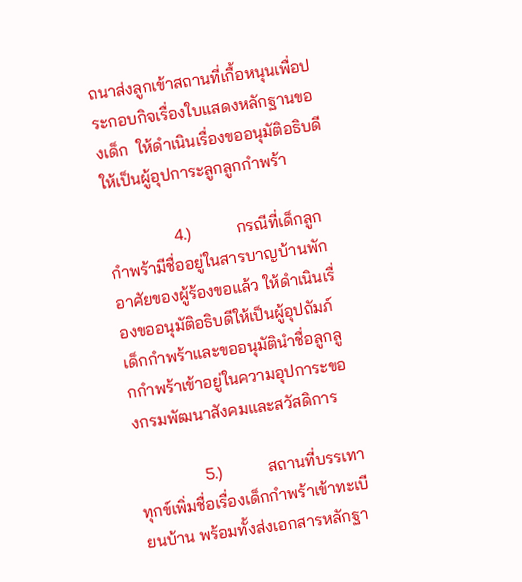ถนาส่งลูกเข้าสถานที่เกื้อหนุนเพื่อประกอบกิจเรื่องใบแสดงหลักฐานของเด็ก  ให้ดำเนินเรื่องขออนุมัติอธิบดีให้เป็นผู้อุปการะลูกลูกกำพร้า

                4.)           กรณีที่เด็กลูกกำพร้ามีชื่ออยู่ในสารบาญบ้านพักอาศัยของผู้ร้องขอแล้ว ให้ดำเนินเรื่องขออนุมัติอธิบดีให้เป็นผู้อุปถัมภ์เด็กกำพร้าและขออนุมัตินำชื่อลูกลูกกำพร้าเข้าอยู่ในความอุปการะของกรมพัฒนาสังคมและสวัสดิการ

                5.)           สถานที่บรรเทาทุกข์เพิ่มชื่อเรื่องเด็กกำพร้าเข้าทะเบียนบ้าน พร้อมทั้งส่งเอกสารหลักฐา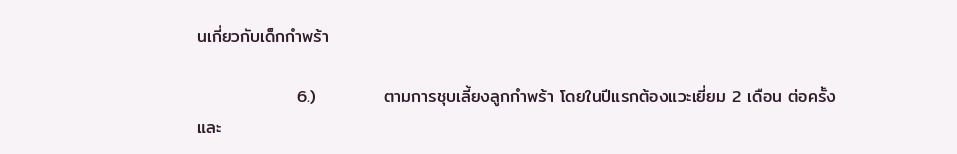นเกี่ยวกับเด็กกำพร้า

                6.)           ตามการชุบเลี้ยงลูกกำพร้า โดยในปีแรกต้องแวะเยี่ยม 2 เดือน ต่อครั้ง และ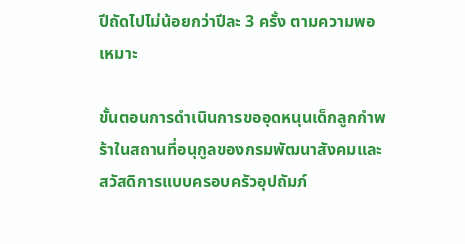ปีถัดไปไม่น้อยกว่าปีละ 3 ครั้ง ตามความพอเหมาะ

ขั้นตอนการดำเนินการขออุดหนุนเด็กลูกกำพร้าในสถานที่อนุกูลของกรมพัฒนาสังคมและสวัสดิการแบบครอบครัวอุปถัมภ์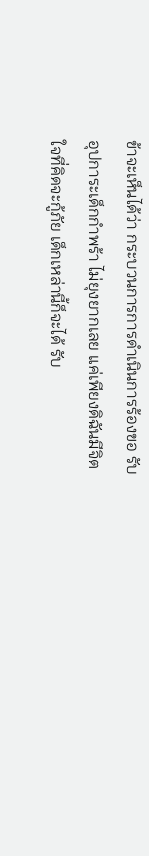ข้าจะเห็นได้ว่า กระบวนการการดำเนินการร้องขอ รับอุปการะเด็กกำพร้า ไม่ยุงยากเลย แค่เพียงดิฉันมีจิตใจที่คิดจะกู้ภัย เด็กเหล่านี้ก็จะได้ รับ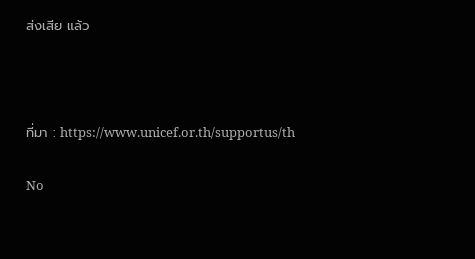ส่งเสีย แล้ว



ที่มา : https://www.unicef.or.th/supportus/th

No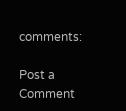comments:

Post a Comment